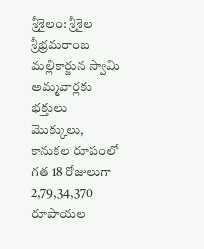శ్రీశైలం: శ్రీశైల శ్రీభ్రమరాంబ మల్లికార్జున స్వామి అమ్మవార్లకు భక్తులు మొక్కులు, కానుకల రూపంలో గత 18 రోజులుగా 2,79,34,370 రూపాయల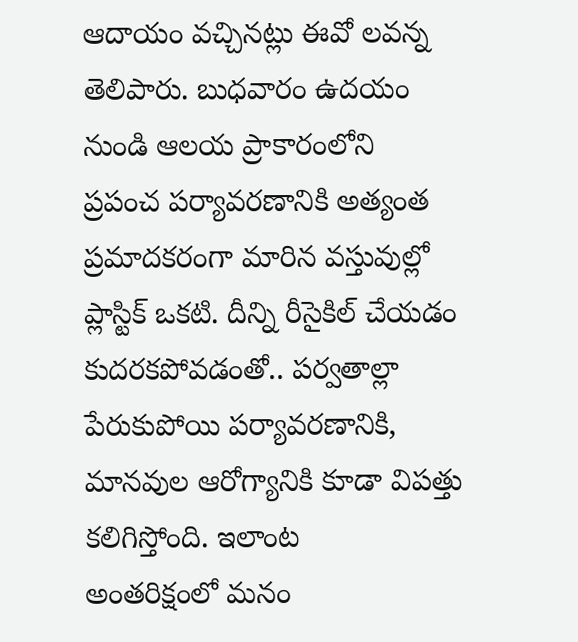ఆదాయం వచ్చినట్లు ఈవో లవన్న తెలిపారు. బుధవారం ఉదయం నుండి ఆలయ ప్రాకారంలోని
ప్రపంచ పర్యావరణానికి అత్యంత ప్రమాదకరంగా మారిన వస్తువుల్లో ప్లాస్టిక్ ఒకటి. దీన్ని రీసైకిల్ చేయడం కుదరకపోవడంతో.. పర్వతాల్లా పేరుకుపోయి పర్యావరణానికి, మానవుల ఆరోగ్యానికి కూడా విపత్తు కలిగిస్తోంది. ఇలాంట
అంతరిక్షంలో మనం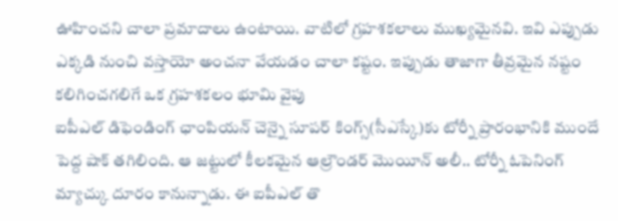ఊహించని చాలా ప్రమాదాలు ఉంటాయి. వాటిలో గ్రహశకలాలు ముఖ్యమైనవి. ఇవి ఎప్పుడు ఎక్కడి నుంచి వస్తాయో అంచనా వేయడం చాలా కష్టం. ఇప్పుడు తాజాగా తీవ్రమైన నష్టం కలిగించగలిగే ఒక గ్రహశకలం భూమి వైపు
ఐపీఎల్ డిఫెండింగ్ ఛాంపియన్ చెన్నై సూపర్ కింగ్స్(సీఎస్కే)కు టోర్నీ ప్రారంభానికి ముందే పెద్ద షాక్ తగిలింది. ఆ జట్టులో కీలకమైన ఆల్రౌండర్ మొయీన్ అలీ.. టోర్నీ ఓపెనింగ్ మ్యాచ్కు దూరం కానున్నాడు. ఈ ఐపీఎల్ తొ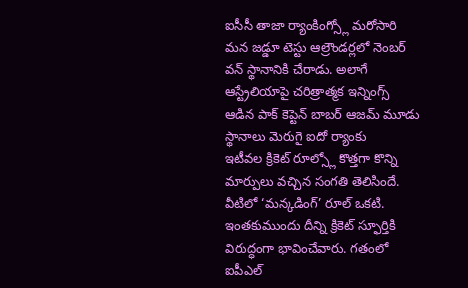ఐసీసీ తాజా ర్యాంకింగ్స్లో మరోసారి మన జడ్డూ టెస్టు ఆల్రౌండర్లలో నెంబర్ వన్ స్థానానికి చేరాడు. అలాగే ఆస్ట్రేలియాపై చరిత్రాత్మక ఇన్నింగ్స్ ఆడిన పాక్ కెప్టెన్ బాబర్ ఆజమ్ మూడు స్థానాలు మెరుగై ఐదో ర్యాంకు
ఇటీవల క్రికెట్ రూల్స్లో కొత్తగా కొన్ని మార్పులు వచ్చిన సంగతి తెలిసిందే. వీటిలో ‘మన్కడింగ్’ రూల్ ఒకటి. ఇంతకుముందు దీన్ని క్రికెట్ స్ఫూర్తికి విరుద్ధంగా భావించేవారు. గతంలో ఐపీఎల్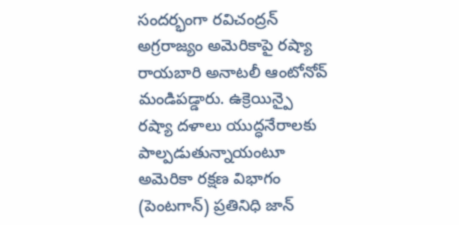సందర్భంగా రవిచంద్రన్
అగ్రరాజ్యం అమెరికాపై రష్యా రాయబారి అనాటలీ ఆంటోనోవ్ మండిపడ్డారు. ఉక్రెయిన్పై రష్యా దళాలు యుద్ధనేరాలకు పాల్పడుతున్నాయంటూ అమెరికా రక్షణ విభాగం (పెంటగాన్) ప్రతినిధి జాన్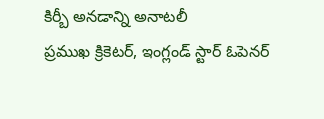కిర్బీ అనడాన్ని అనాటలీ
ప్రముఖ క్రికెటర్, ఇంగ్లండ్ స్టార్ ఓపెనర్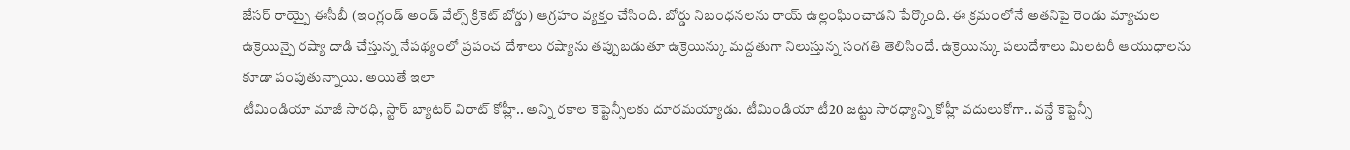జేసర్ రాయ్పై ఈసీబీ (ఇంగ్లండ్ అండ్ వేల్స్ క్రికెట్ బోర్డు) ఆగ్రహం వ్యక్తం చేసింది. బోర్డు నిబంధనలను రాయ్ ఉల్లంఘించాడని పేర్కొంది. ఈ క్రమంలోనే అతనిపై రెండు మ్యాచుల
ఉక్రెయిన్పై రష్యా దాడి చేస్తున్న నేపథ్యంలో ప్రపంచ దేశాలు రష్యాను తప్పుబడుతూ ఉక్రెయిన్కు మద్దతుగా నిలుస్తున్న సంగతి తెలిసిందే. ఉక్రెయిన్కు పలుదేశాలు మిలటరీ ఆయుధాలను కూడా పంపుతున్నాయి. అయితే ఇలా
టీమిండియా మాజీ సారధి, స్టార్ బ్యాటర్ విరాట్ కోహ్లీ.. అన్ని రకాల కెప్టెన్సీలకు దూరమయ్యాడు. టీమిండియా టీ20 జట్టు సారధ్యాన్ని కోహ్లీ వదులుకోగా.. వన్డే కెప్టెన్సీ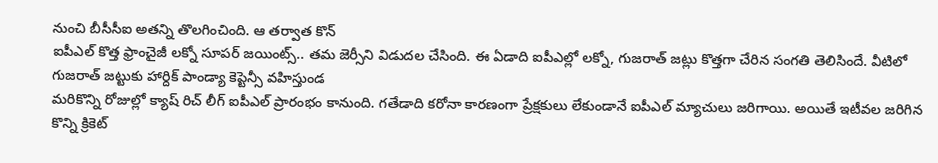నుంచి బీసీసీఐ అతన్ని తొలగించింది. ఆ తర్వాత కొన్
ఐపీఎల్ కొత్త ఫ్రాంచైజీ లక్నో సూపర్ జయింట్స్.. తమ జెర్సీని విడుదల చేసింది. ఈ ఏడాది ఐపీఎల్లో లక్నో, గుజరాత్ జట్లు కొత్తగా చేరిన సంగతి తెలిసిందే. వీటిలో గుజరాత్ జట్టుకు హార్దిక్ పాండ్యా కెప్టెన్సీ వహిస్తుండ
మరికొన్ని రోజుల్లో క్యాష్ రిచ్ లీగ్ ఐపీఎల్ ప్రారంభం కానుంది. గతేడాది కరోనా కారణంగా ప్రేక్షకులు లేకుండానే ఐపీఎల్ మ్యాచులు జరిగాయి. అయితే ఇటీవల జరిగిన కొన్ని క్రికెట్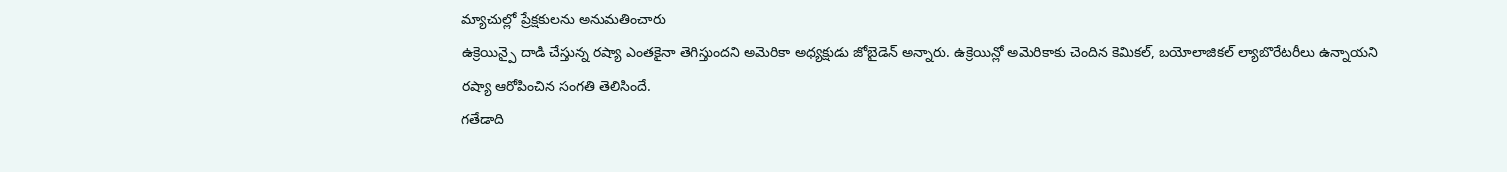మ్యాచుల్లో ప్రేక్షకులను అనుమతించారు
ఉక్రెయిన్పై దాడి చేస్తున్న రష్యా ఎంతకైనా తెగిస్తుందని అమెరికా అధ్యక్షుడు జోబైడెన్ అన్నారు. ఉక్రెయిన్లో అమెరికాకు చెందిన కెమికల్, బయోలాజికల్ ల్యాబొరేటరీలు ఉన్నాయని రష్యా ఆరోపించిన సంగతి తెలిసిందే.
గతేడాది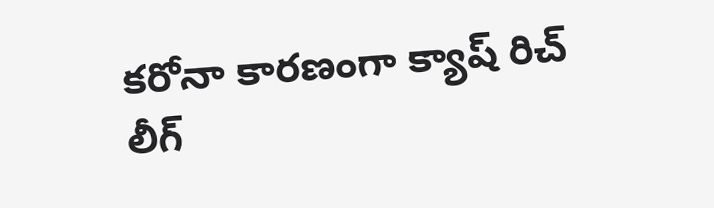కరోనా కారణంగా క్యాష్ రిచ్ లీగ్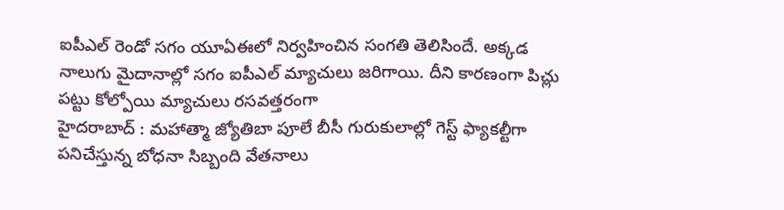ఐపీఎల్ రెండో సగం యూఏఈలో నిర్వహించిన సంగతి తెలిసిందే. అక్కడ నాలుగు మైదానాల్లో సగం ఐపీఎల్ మ్యాచులు జరిగాయి. దీని కారణంగా పిచ్లు పట్టు కోల్పోయి మ్యాచులు రసవత్తరంగా
హైదరాబాద్ : మహాత్మా జ్యోతిబా పూలే బీసీ గురుకులాల్లో గెస్ట్ ఫ్యాకల్టీగా పనిచేస్తున్న బోధనా సిబ్బంది వేతనాలు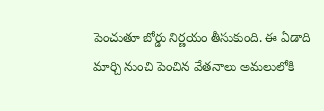పెంచుతూ బోర్డు నిర్ణయం తీసుకుంది. ఈ ఏడాది మార్చి నుంచి పెంచిన వేతనాలు అమలులోకి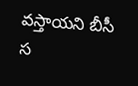వస్తాయని బీసీ స